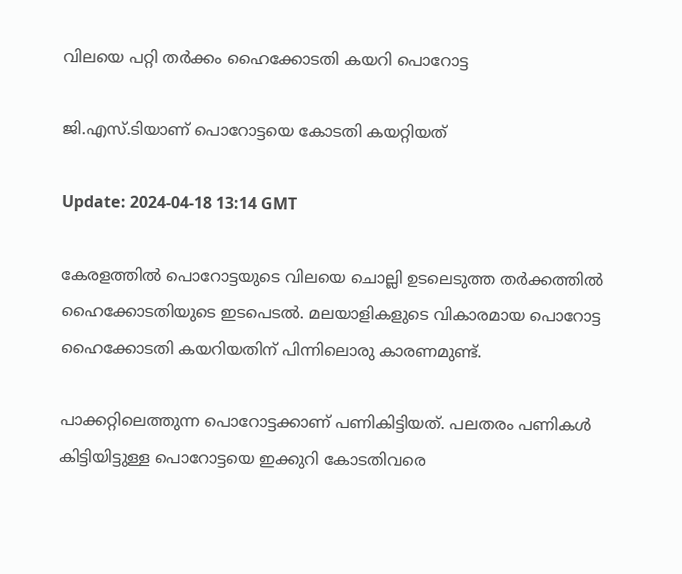വിലയെ പറ്റി തർക്കം ഹൈക്കോടതി കയറി പൊറോട്ട

ജി.എസ്.ടിയാണ് പൊറോട്ടയെ കോടതി കയറ്റിയത്

Update: 2024-04-18 13:14 GMT

കേരളത്തിൽ പൊറോട്ടയുടെ വിലയെ ചൊല്ലി ഉടലെടുത്ത തർക്കത്തിൽ ഹൈക്കോടതിയുടെ ഇടപെടൽ. മലയാളികളുടെ വികാരമായ പൊറോട്ട ഹൈക്കോടതി കയറിയതിന് പിന്നിലൊരു കാരണമുണ്ട്.

പാക്കറ്റിലെത്തുന്ന പൊറോട്ടക്കാണ് പണികിട്ടിയത്. പലതരം പണികൾ കിട്ടിയിട്ടുള്ള പൊറോട്ടയെ ഇക്കുറി കോടതിവരെ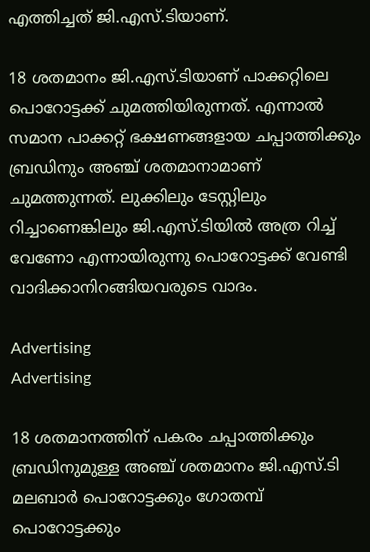എത്തിച്ചത് ജി.എസ്.ടിയാണ്.

18 ശതമാനം ജി.എസ്.ടിയാണ് പാക്കറ്റിലെ പൊറോട്ടക്ക് ചുമത്തിയിരുന്നത്. എന്നാൽ സമാന പാക്കറ്റ് ഭക്ഷണങ്ങളായ ചപ്പാത്തിക്കും ബ്രഡിനും അഞ്ച് ശതമാനാമാണ് ചുമത്തുന്നത്. ലുക്കിലും ടേസ്റ്റിലും റിച്ചാണെങ്കിലും ജി.എസ്.ടിയിൽ അത്ര റിച്ച് വേണോ എന്നായിരുന്നു പൊറോട്ടക്ക് വേണ്ടി വാദിക്കാനിറങ്ങിയവരുടെ വാദം.

Advertising
Advertising

18 ശതമാനത്തിന് പകരം ചപ്പാത്തിക്കും ബ്രഡിനുമുള്ള അഞ്ച് ശതമാനം ജി.എസ്.ടി മലബാർ പൊറോട്ടക്കും ഗോതമ്പ് പൊറോട്ടക്കും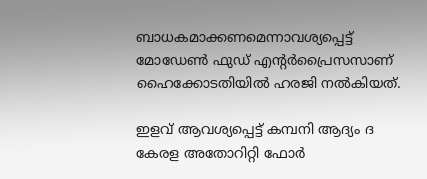ബാധകമാക്കണമെന്നാവശ്യപ്പെട്ട് മോഡേൺ ഫുഡ് എന്റർപ്രൈസസാണ് ഹൈക്കോടതിയിൽ ഹരജി നൽകിയത്.

ഇളവ് ആവശ്യപ്പെട്ട് കമ്പനി ആദ്യം ദ കേരള അതോറിറ്റി ഫോർ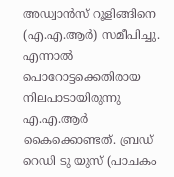അഡ്വാൻസ് റൂളിങ്ങിനെ (എ.എ.ആർ) സമീപിച്ചു. എന്നാൽ പൊറോട്ടക്കെതിരായ നിലപാടായിരുന്നു എ.എ.ആർ കൈക്കൊണ്ടത്. ബ്രഡ് റെഡി ടു യുസ് (പാചകം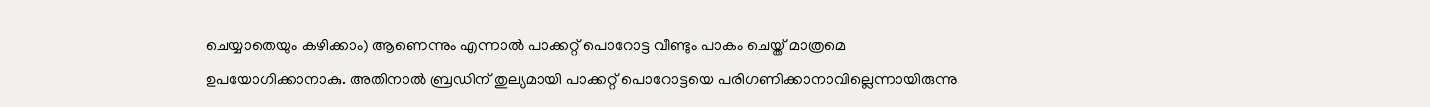ചെയ്യാതെയും കഴിക്കാം) ആണെന്നും എന്നാൽ പാക്കറ്റ് പൊറോട്ട വീണ്ടും പാകം ചെയ്ത് മാത്രമെ ഉപയോഗിക്കാനാകു. അതിനാൽ ബ്രഡിന് തുല്യമായി പാക്കറ്റ് പൊറോട്ടയെ പരിഗണിക്കാനാവില്ലെന്നായിരുന്നു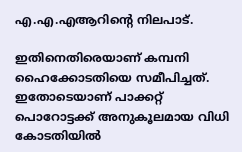എ.എ.എആറിന്റെ നിലപാട്.

ഇതിനെതിരെയാണ് കമ്പനി ഹൈക്കോടതിയെ സമീപിച്ചത്. ഇതോടെയാണ് പാക്കറ്റ് പൊറോട്ടക്ക് അനുകൂലമായ വിധി കോടതിയിൽ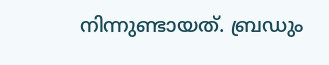നിന്നുണ്ടായത്. ബ്രഡും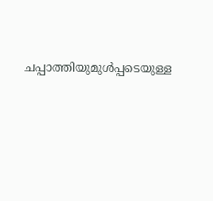ചപ്പാത്തിയുമുൾപ്പടെയുള്ള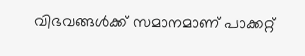വിഭവങ്ങൾക്ക് സമാനമാണ് പാക്കറ്റ്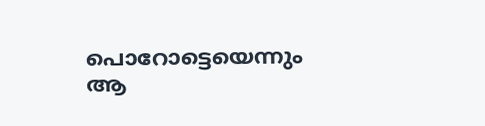പൊറോട്ടെയെന്നും ആ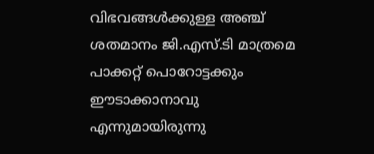വിഭവങ്ങൾക്കുള്ള അഞ്ച് ശതമാനം ജി.എസ്.ടി മാത്രമെ പാക്കറ്റ് പൊറോട്ടക്കും ഈടാക്കാനാവു എന്നുമായിരുന്നു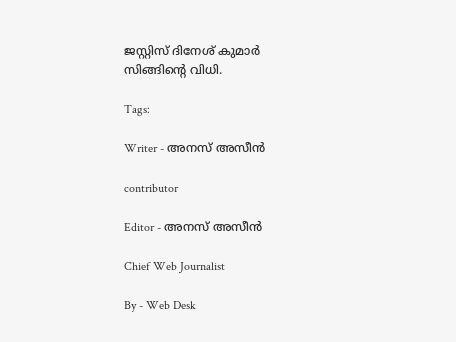ജസ്റ്റിസ് ദിനേശ് കുമാർ സിങ്ങിന്റെ വിധി.

Tags:

Writer - അനസ് അസീന്‍

contributor

Editor - അനസ് അസീന്‍

Chief Web Journalist

By - Web Desk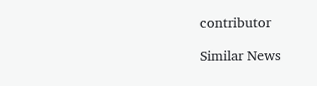contributor

Similar News